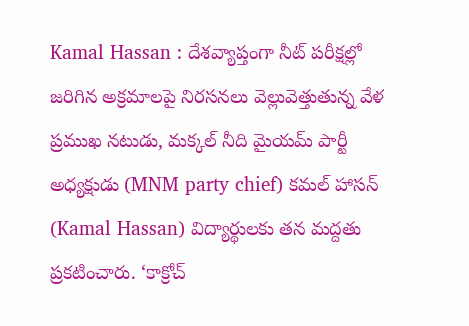Kamal Hassan : దేశవ్యాప్తంగా నీట్ పరీక్షల్లో జరిగిన అక్రమాలపై నిరసనలు వెల్లువెత్తుతున్న వేళ ప్రముఖ నటుడు, మక్కల్ నీది మైయమ్ పార్టీ అధ్యక్షుడు (MNM party chief) కమల్ హాసన్ (Kamal Hassan) విద్యార్థులకు తన మద్దతు ప్రకటించారు. ‘కాక్రోచ్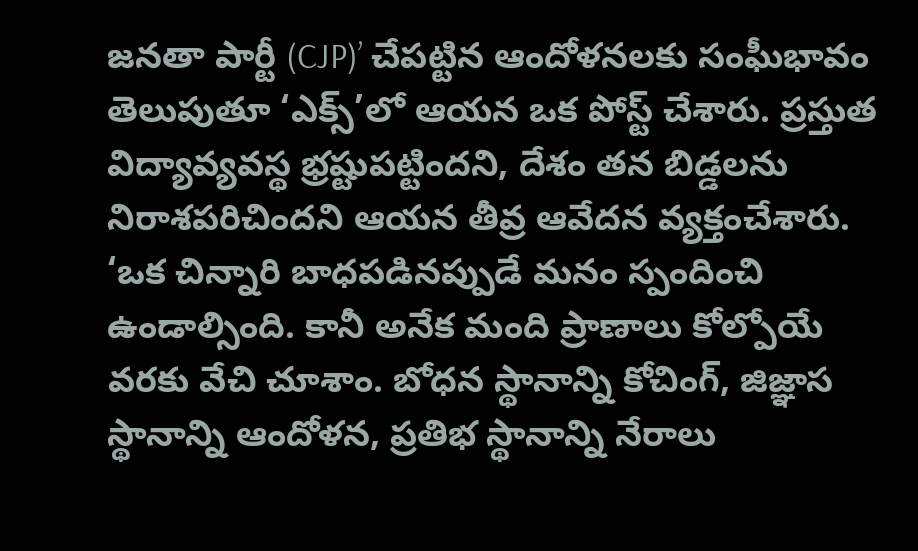జనతా పార్టీ (CJP)’ చేపట్టిన ఆందోళనలకు సంఘీభావం తెలుపుతూ ‘ఎక్స్’లో ఆయన ఒక పోస్ట్ చేశారు. ప్రస్తుత విద్యావ్యవస్థ భ్రష్టుపట్టిందని, దేశం తన బిడ్డలను నిరాశపరిచిందని ఆయన తీవ్ర ఆవేదన వ్యక్తంచేశారు.
‘ఒక చిన్నారి బాధపడినప్పుడే మనం స్పందించి ఉండాల్సింది. కానీ అనేక మంది ప్రాణాలు కోల్పోయే వరకు వేచి చూశాం. బోధన స్థానాన్ని కోచింగ్, జిజ్ఞాస స్థానాన్ని ఆందోళన, ప్రతిభ స్థానాన్ని నేరాలు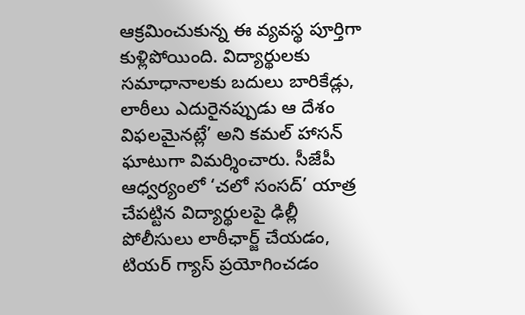ఆక్రమించుకున్న ఈ వ్యవస్థ పూర్తిగా కుళ్లిపోయింది. విద్యార్థులకు సమాధానాలకు బదులు బారికేడ్లు, లాఠీలు ఎదురైనప్పుడు ఆ దేశం విఫలమైనట్లే’ అని కమల్ హాసన్ ఘాటుగా విమర్శించారు. సీజేపీ ఆధ్వర్యంలో ‘చలో సంసద్’ యాత్ర చేపట్టిన విద్యార్థులపై ఢిల్లీ పోలీసులు లాఠీఛార్జ్ చేయడం, టియర్ గ్యాస్ ప్రయోగించడం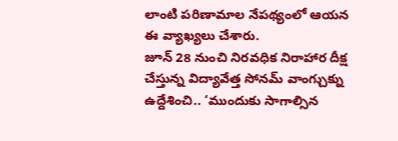లాంటి పరిణామాల నేపథ్యంలో ఆయన ఈ వ్యాఖ్యలు చేశారు.
జూన్ 28 నుంచి నిరవధిక నిరాహార దీక్ష చేస్తున్న విద్యావేత్త సోనమ్ వాంగ్చుక్ను ఉద్దేశించి.. ‘ముందుకు సాగాల్సిన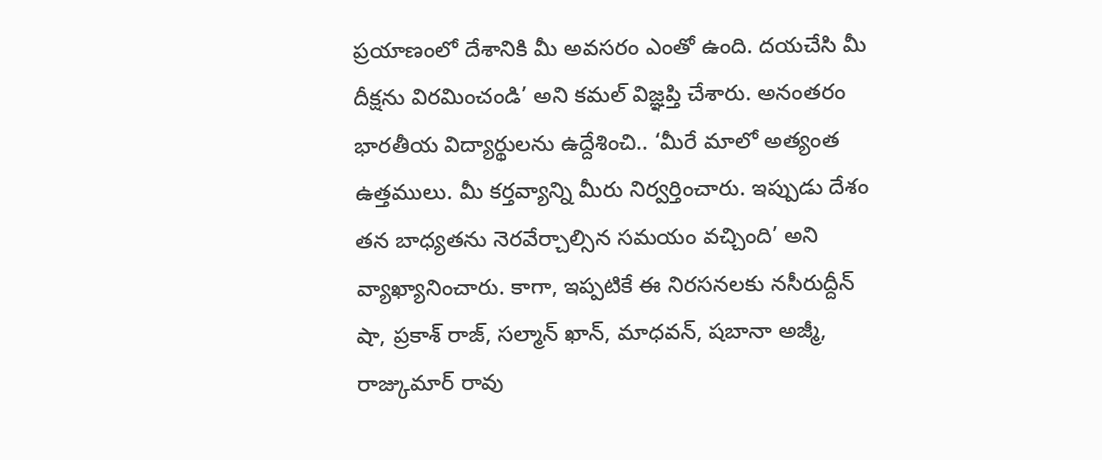ప్రయాణంలో దేశానికి మీ అవసరం ఎంతో ఉంది. దయచేసి మీ దీక్షను విరమించండి’ అని కమల్ విజ్ఞప్తి చేశారు. అనంతరం భారతీయ విద్యార్థులను ఉద్దేశించి.. ‘మీరే మాలో అత్యంత ఉత్తములు. మీ కర్తవ్యాన్ని మీరు నిర్వర్తించారు. ఇప్పుడు దేశం తన బాధ్యతను నెరవేర్చాల్సిన సమయం వచ్చింది’ అని వ్యాఖ్యానించారు. కాగా, ఇప్పటికే ఈ నిరసనలకు నసీరుద్దీన్ షా, ప్రకాశ్ రాజ్, సల్మాన్ ఖాన్, మాధవన్, షబానా అజ్మీ, రాజ్కుమార్ రావు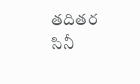తదితర సినీ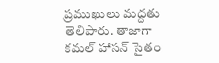ప్రముఖులు మద్దతు తెలిపారు. తాజాగా కమల్ హాసన్ సైతం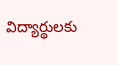విద్యార్థులకు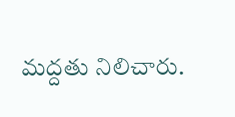మద్దతు నిలిచారు.